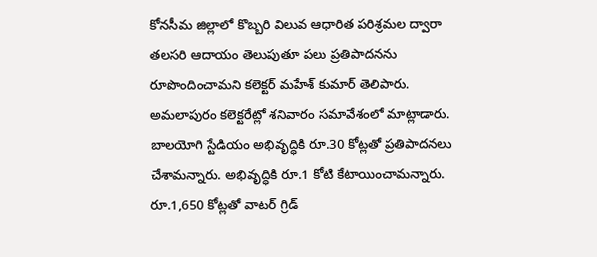కోనసీమ జిల్లాలో కొబ్బరి విలువ ఆధారిత పరిశ్రమల ద్వారా తలసరి ఆదాయం తెలుపుతూ పలు ప్రతిపాదనను రూపొందించామని కలెక్టర్ మహేశ్ కుమార్ తెలిపారు. అమలాపురం కలెక్టరేట్లో శనివారం సమావేశంలో మాట్లాడారు. బాలయోగి స్టేడియం అభివృద్ధికి రూ.30 కోట్లతో ప్రతిపాదనలు చేశామన్నారు. అభివృద్ధికి రూ.1 కోటి కేటాయించామన్నారు. రూ.1,650 కోట్లతో వాటర్ గ్రిడ్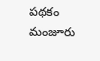పథకం మంజూరు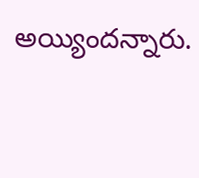అయ్యిందన్నారు.